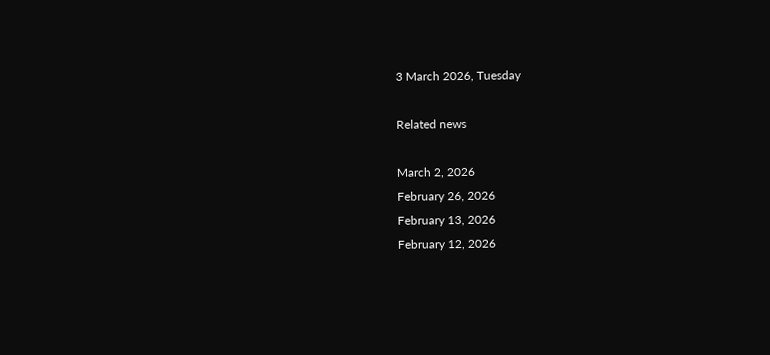3 March 2026, Tuesday

Related news

March 2, 2026
February 26, 2026
February 13, 2026
February 12, 2026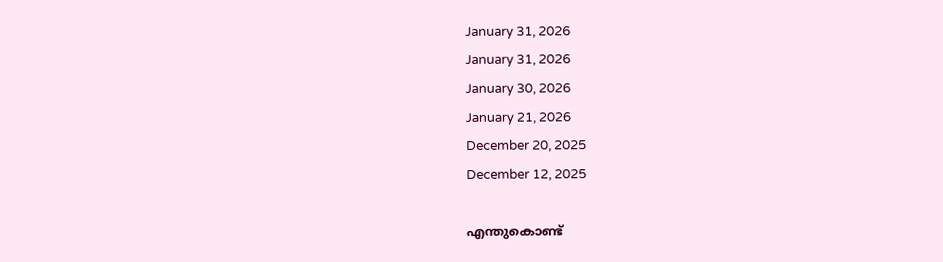January 31, 2026
January 31, 2026
January 30, 2026
January 21, 2026
December 20, 2025
December 12, 2025

എന്തുകൊണ്ട്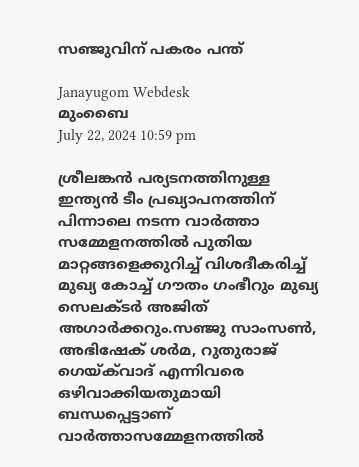സഞ്ജുവിന് പകരം പന്ത്

Janayugom Webdesk
മുംബൈ
July 22, 2024 10:59 pm

ശ്രീലങ്കന്‍ പര്യടനത്തിനുള്ള ഇന്ത്യന്‍ ടീം പ്രഖ്യാപനത്തിന് പിന്നാലെ നടന്ന വാര്‍ത്താ സമ്മേളനത്തില്‍ പുതിയ മാറ്റങ്ങളെക്കുറിച്ച് വിശദീകരിച്ച് മുഖ്യ കോച്ച് ഗൗതം ഗംഭീറും മുഖ്യ സെലക്ടര്‍ അജിത് അഗാര്‍ക്കറും.സഞ്ജു സാംസണ്‍, അഭിഷേക് ശര്‍മ, റുതുരാജ് ഗെയ്‌ക്‌വാദ് എന്നിവരെ ഒഴിവാക്കിയതുമായി ബന്ധപ്പെട്ടാണ് വാര്‍ത്താസമ്മേളനത്തില്‍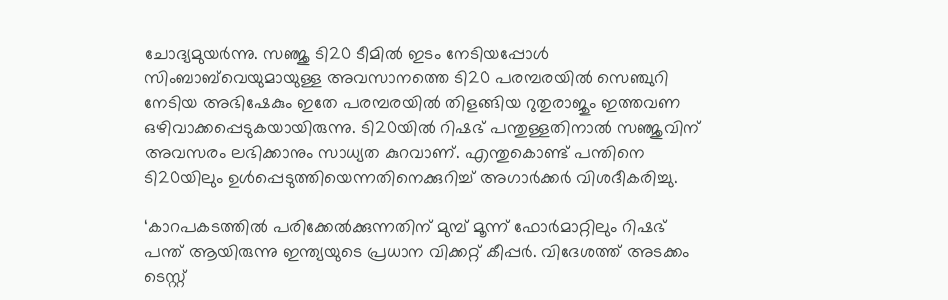ചോദ്യമുയര്‍ന്നു. സഞ്ജു ടി20 ടീമില്‍ ഇടം നേടിയപ്പോള്‍ സിംബാബ്‌വെയുമായുള്ള അവസാനത്തെ ടി20 പരമ്പരയില്‍ സെഞ്ചുറി നേടിയ അഭിഷേകും ഇതേ പരമ്പരയില്‍ തിളങ്ങിയ റുതുരാജും ഇത്തവണ ഒഴിവാക്കപ്പെടുകയായിരുന്നു. ടി20യില്‍ റിഷഭ് പന്തുള്ളതിനാല്‍ സഞ്ജുവിന് അവസരം ലഭിക്കാനും സാധ്യത കുറവാണ്. എന്തുകൊണ്ട് പന്തിനെ ടി20യിലും ഉള്‍പ്പെടുത്തിയെന്നതിനെക്കുറിച്ച് അഗാര്‍ക്കര്‍ വിശദീകരിച്ചു.

‘കാറപകടത്തില്‍ പരിക്കേല്‍ക്കുന്നതിന് മുമ്പ് മൂന്ന് ഫോര്‍മാറ്റിലും റിഷഭ് പന്ത് ആയിരുന്നു ഇന്ത്യയുടെ പ്രധാന വിക്കറ്റ് കീപ്പര്‍. വിദേശത്ത് അടക്കം ടെസ്റ്റ്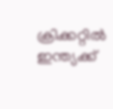ക്രിക്കറ്റില്‍ ഇന്ത്യക്ക്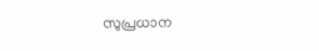സുപ്രധാന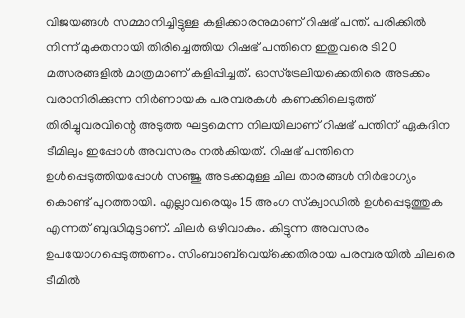വിജയങ്ങള്‍ സമ്മാനിച്ചിട്ടുള്ള കളിക്കാരനുമാണ് റിഷഭ് പന്ത്. പരിക്കില്‍ നിന്ന് മുക്തനായി തിരിച്ചെത്തിയ റിഷഭ് പന്തിനെ ഇതുവരെ ടി20 മത്സരങ്ങളില്‍ മാത്രമാണ് കളിപ്പിച്ചത്. ഓസ്ട്രേലിയക്കെതിരെ അടക്കം വരാനിരിക്കുന്ന നിര്‍ണായക പരമ്പരകള്‍ കണക്കിലെടുത്ത് തിരിച്ചുവരവിന്റെ അടുത്ത ഘട്ടമെന്ന നിലയിലാണ് റിഷഭ് പന്തിന് ഏകദിന ടീമിലും ഇപ്പോള്‍ അവസരം നല്‍കിയത്. റിഷഭ് പന്തിനെ ഉള്‍പ്പെടുത്തിയപ്പോള്‍ സഞ്ജു അടക്കമുള്ള ചില താരങ്ങള്‍ നിര്‍ഭാഗ്യം കൊണ്ട് പുറത്തായി. എല്ലാവരെയും 15 അംഗ സ്‌ക്വാഡില്‍ ഉള്‍പ്പെടുത്തുക എന്നത് ബുദ്ധിമുട്ടാണ്. ചിലര്‍ ഒഴിവാകും. കിട്ടുന്ന അവസരം ഉപയോഗപ്പെടുത്തണം. സിംബാബ്‌വെയ്‌ക്കെതിരായ പരമ്പരയില്‍ ചിലരെ ടീമില്‍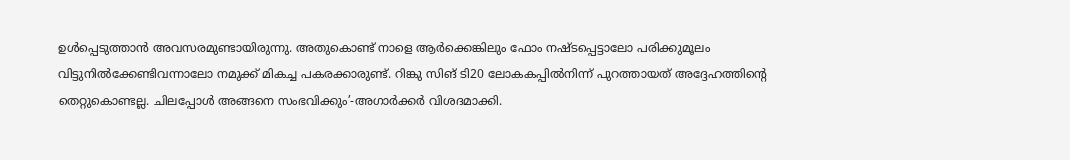ഉള്‍പ്പെടുത്താന്‍ അവസരമുണ്ടായിരുന്നു. അതുകൊണ്ട് നാളെ ആര്‍ക്കെങ്കിലും ഫോം നഷ്ടപ്പെട്ടാലോ പരിക്കുമൂലം വിട്ടുനില്‍ക്കേണ്ടിവന്നാലോ നമുക്ക് മികച്ച പകരക്കാരുണ്ട്‌. റിങ്കു സിങ് ടി20 ലോകകപ്പില്‍നിന്ന് പുറത്തായത് അദ്ദേഹത്തിന്റെ തെറ്റുകൊണ്ടല്ല. ചിലപ്പോള്‍ അങ്ങനെ സംഭവിക്കും’-അഗാര്‍ക്കര്‍ വിശദമാക്കി.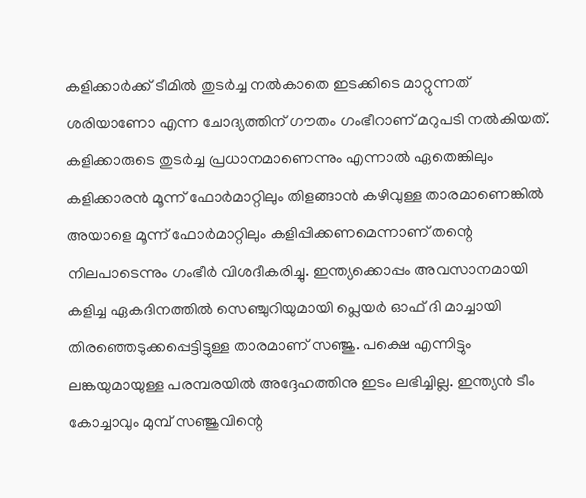കളിക്കാര്‍ക്ക് ടീമില്‍ തുടര്‍ച്ച നല്‍കാതെ ഇടക്കിടെ മാറ്റുന്നത് ശരിയാണോ എന്ന ചോദ്യത്തിന് ഗൗതം ഗംഭീറാണ് മറുപടി നല്‍കിയത്. കളിക്കാരുടെ തുടര്‍ച്ച പ്രധാനമാണെന്നും എന്നാല്‍ ഏതെങ്കിലും കളിക്കാരന്‍ മൂന്ന് ഫോര്‍മാറ്റിലും തിളങ്ങാന്‍ കഴിവുള്ള താരമാണെങ്കില്‍ അയാളെ മൂന്ന് ഫോര്‍മാറ്റിലും കളിപ്പിക്കണമെന്നാണ് തന്റെ നിലപാടെന്നും ഗംഭീര്‍ വിശദീകരിച്ചു. ഇന്ത്യക്കൊപ്പം അവസാനമായി കളിച്ച ഏകദിനത്തില്‍ സെഞ്ചുറിയുമായി പ്ലെയര്‍ ഓഫ് ദി മാച്ചായി തിരഞ്ഞെടുക്കപ്പെട്ടിട്ടുള്ള താരമാണ് സഞ്ജു. പക്ഷെ എന്നിട്ടും ലങ്കയുമായുള്ള പരമ്പരയില്‍ അദ്ദേഹത്തിനു ഇടം ലഭിച്ചില്ല. ഇന്ത്യന്‍ ടീം കോച്ചാവും മുമ്പ് സഞ്ജുവിന്റെ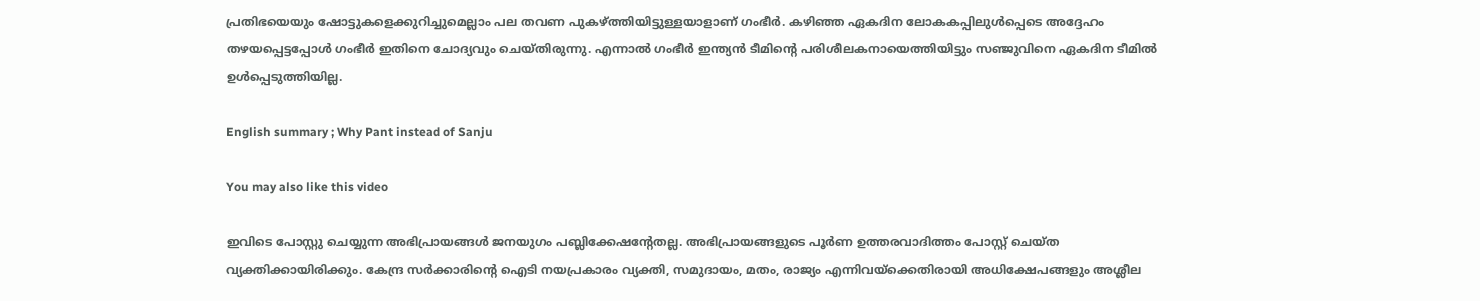പ്രതിഭയെയും ഷോട്ടുകളെക്കുറിച്ചുമെല്ലാം പല തവണ പുകഴ്ത്തിയിട്ടുള്ളയാളാണ് ഗംഭീര്‍. കഴിഞ്ഞ ഏകദിന ലോകകപ്പിലുള്‍പ്പെടെ അദ്ദേഹം തഴയപ്പെട്ടപ്പോള്‍ ഗംഭീര്‍ ഇതിനെ ചോദ്യവും ചെയ്തിരുന്നു. എന്നാല്‍ ഗംഭീര്‍ ഇന്ത്യന്‍ ടീമിന്റെ പരിശീലകനായെത്തിയിട്ടും സഞ്ജുവിനെ ഏകദിന ടീമില്‍ ഉള്‍പ്പെടുത്തിയില്ല.

English summary ; Why Pant instead of Sanju

You may also like this video

ഇവിടെ പോസ്റ്റു ചെയ്യുന്ന അഭിപ്രായങ്ങള്‍ ജനയുഗം പബ്ലിക്കേഷന്റേതല്ല. അഭിപ്രായങ്ങളുടെ പൂര്‍ണ ഉത്തരവാദിത്തം പോസ്റ്റ് ചെയ്ത വ്യക്തിക്കായിരിക്കും. കേന്ദ്ര സര്‍ക്കാരിന്റെ ഐടി നയപ്രകാരം വ്യക്തി, സമുദായം, മതം, രാജ്യം എന്നിവയ്‌ക്കെതിരായി അധിക്ഷേപങ്ങളും അശ്ലീല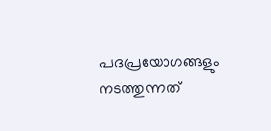പദപ്രയോഗങ്ങളും നടത്തുന്നത്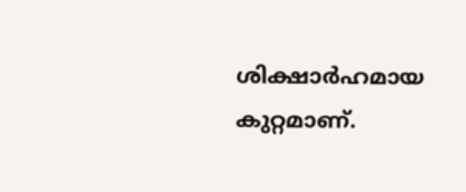ശിക്ഷാര്‍ഹമായ കുറ്റമാണ്.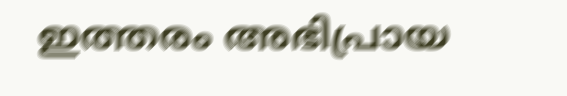ഇത്തരം അഭിപ്രായ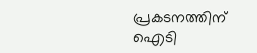പ്രകടനത്തിന് ഐടി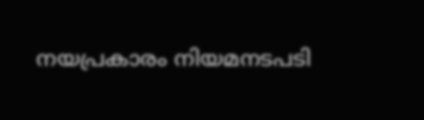നയപ്രകാരം നിയമനടപടി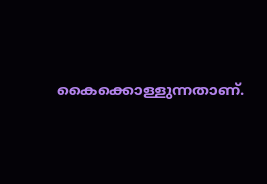കൈക്കൊള്ളുന്നതാണ്.